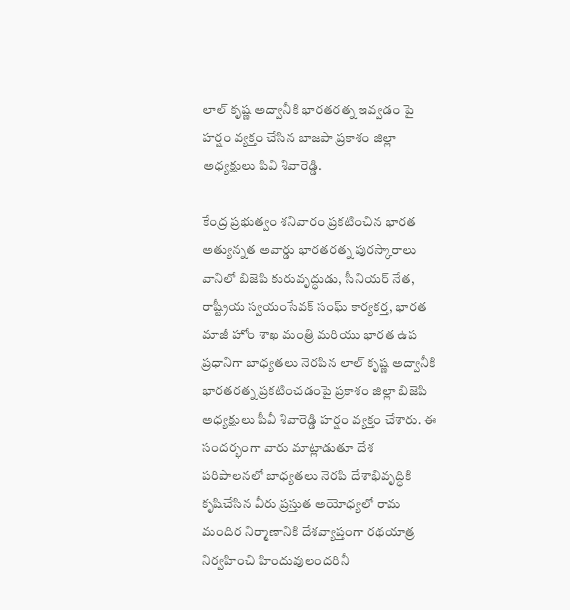లాల్ కృష్ణ అద్వానీకి భారతరత్న ఇవ్వడం పై హర్షం వ్యక్తం చేసిన బాజపా ప్రకాశం జిల్లా అధ్యక్షులు పివి శివారెడ్డి.

కేంద్ర ప్రభుత్వం శనివారం ప్రకటించిన భారత అత్యున్నత అవార్డు భారతరత్న పురస్కారాలు వానిలో బిజెపి కురువృద్ధుడు, సీనియర్ నేత, రాష్ట్రీయ స్వయంసేవక్ సంఘ్ కార్యకర్త, భారత మాజీ హోం శాఖ మంత్రి మరియు భారత ఉప ప్రధానిగా బాధ్యతలు నెరపిన లాల్ కృష్ణ అద్వానీకి భారతరత్న ప్రకటించడంపై ప్రకాశం జిల్లా బిజెపి అధ్యక్షులు పీవీ శివారెడ్డి హర్షం వ్యక్తం చేశారు. ఈ సందర్భంగా వారు మాట్లాడుతూ దేశ పరిపాలనలో బాధ్యతలు నెరపి దేశాభివృద్ధికి కృషిచేసిన వీరు ప్రస్తుత అయోధ్యలో రామ మందిర నిర్మాణానికి దేశవ్యాప్తంగా రథయాత్ర నిర్వహించి హిందువులందరినీ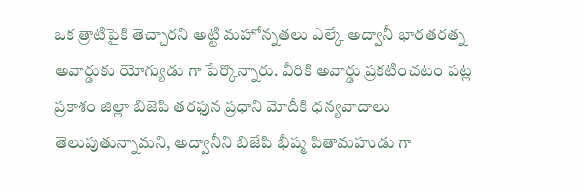ఒక త్రాటిపైకి తెచ్చారని అట్టి మహోన్నతలు ఎల్కే అద్వానీ భారతరత్న అవార్డుకు యోగ్యుడు గా పేర్కొన్నారు. వీరికి అవార్డు ప్రకటించటం పట్ల ప్రకాశం జిల్లా బిజెపి తరఫున ప్రధాని మోదీకి ధన్యవాదాలు తెలుపుతున్నామని, అద్వానీని బిజేపి భీష్మ పితామహుడు గా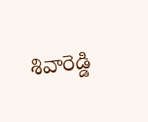శివారెడ్డి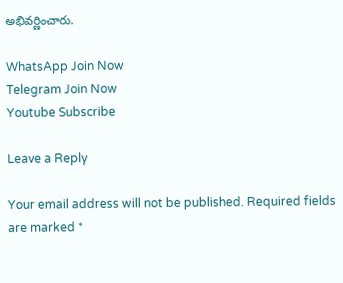అభివర్ణించారు.

WhatsApp Join Now
Telegram Join Now
Youtube Subscribe

Leave a Reply

Your email address will not be published. Required fields are marked *